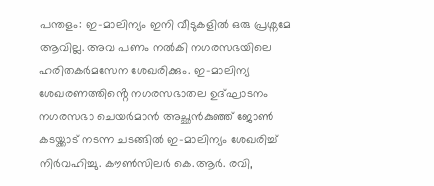പന്തളം: ഇ–മാലിന്യം ഇനി വീടുകളിൽ ഒരു പ്രശ്നമേ ആവില്ല. അവ പണം നൽകി നഗരസഭയിലെ ഹരിതകർമസേന ശേഖരിക്കും. ഇ-മാലിന്യ ശേഖരണത്തിൻ്റെ നഗരസഭാതല ഉദ്ഘാടനം നഗരസഭാ ചെയർമാൻ അച്ഛൻകുഞ്ഞ് ജോൺ കടയ്ക്കാട് നടന്ന ചടങ്ങിൽ ഇ-മാലിന്യം ശേഖരിച്ച് നിർവഹിച്ചു. കൗൺസിലർ കെ.ആർ. രവി,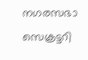നഗരസഭാ സെക്രട്ടറി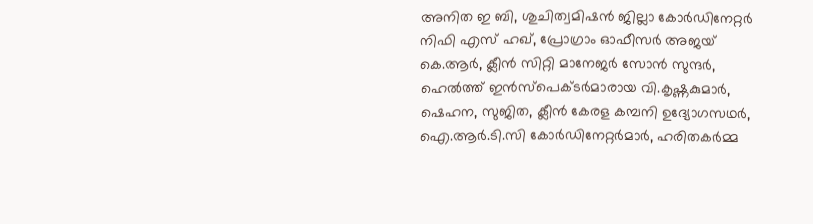അനിത ഇ ബി, ശുചിത്വമിഷൻ ജില്ലാ കോർഡിനേറ്റർ നിഫി എസ് ഹഖ്, പ്രോഗ്രാം ഓഫീസർ അജയ് കെ.ആർ, ക്ലീൻ സിറ്റി മാനേജർ സോൻ സുന്ദർ, ഹെൽത്ത് ഇൻസ്പെക്ടർമാരായ വി.കൃഷ്ണകുമാർ, ഷെഹന, സുജിത, ക്ലീൻ കേരള കമ്പനി ഉദ്യോഗസഥർ, ഐ.ആർ.ടി.സി കോർഡിനേറ്റർമാർ, ഹരിതകർമ്മ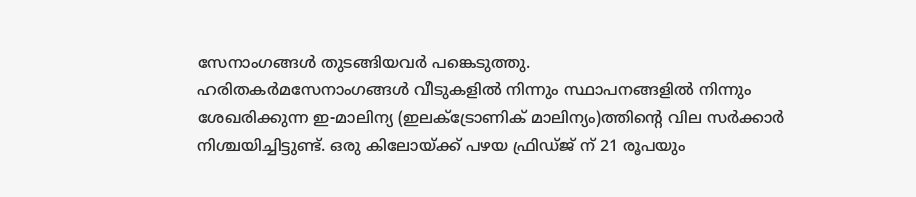സേനാംഗങ്ങൾ തുടങ്ങിയവർ പങ്കെടുത്തു.
ഹരിതകർമസേനാംഗങ്ങൾ വീടുകളിൽ നിന്നും സ്ഥാപനങ്ങളിൽ നിന്നും ശേഖരിക്കുന്ന ഇ-മാലിന്യ (ഇലക്ട്രോണിക് മാലിന്യം)ത്തിൻ്റെ വില സർക്കാർ നിശ്ചയിച്ചിട്ടുണ്ട്. ഒരു കിലോയ്ക്ക് പഴയ ഫ്രിഡ്ജ് ന് 21 രൂപയും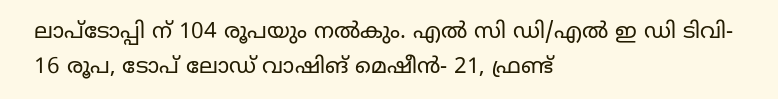ലാപ്ടോപ്പി ന് 104 രൂപയും നൽകും. എൽ സി ഡി/എൽ ഇ ഡി ടിവി- 16 രൂപ, ടോപ് ലോഡ് വാഷിങ് മെഷീൻ- 21, ഫ്രണ്ട്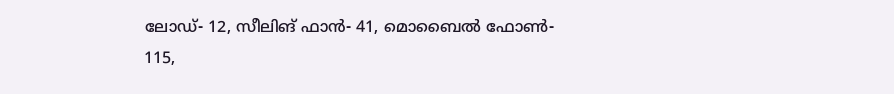ലോഡ്- 12, സീലിങ് ഫാൻ- 41, മൊബൈൽ ഫോൺ- 115,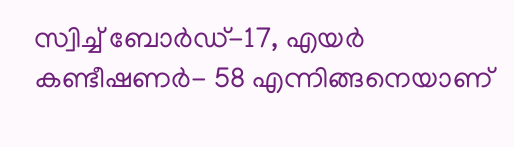സ്വിച്ച് ബോർഡ്-17, എയർ കണ്ടീഷണർ- 58 എന്നിങ്ങനെയാണ്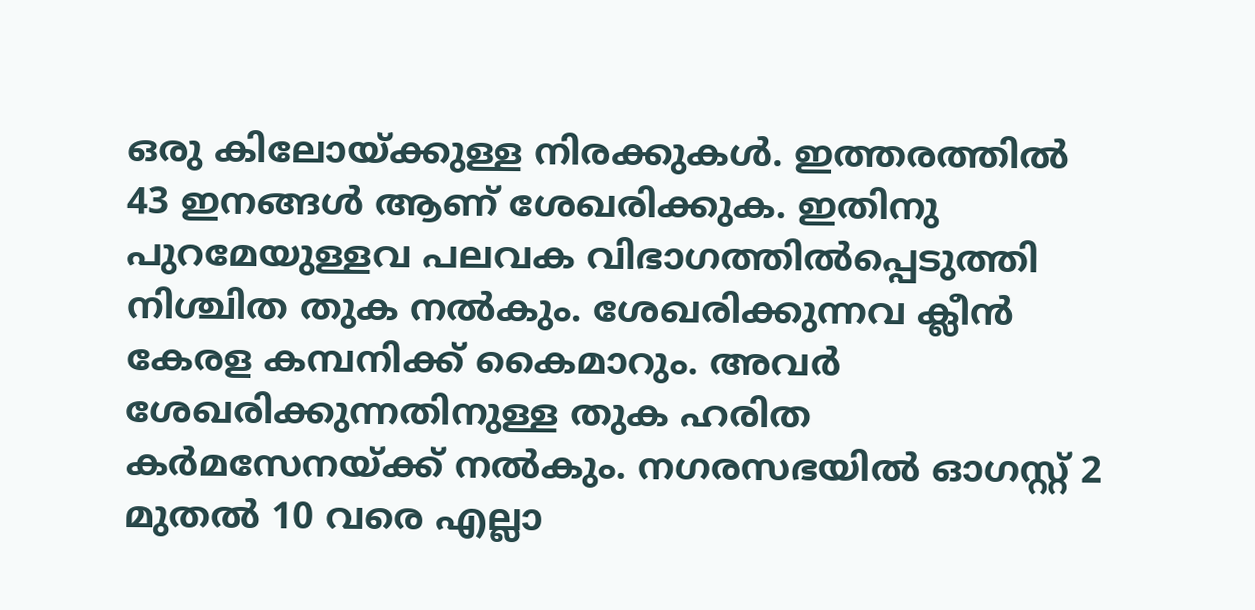ഒരു കിലോയ്ക്കുള്ള നിരക്കുകൾ. ഇത്തരത്തിൽ 43 ഇനങ്ങൾ ആണ് ശേഖരിക്കുക. ഇതിനു പുറമേയുള്ളവ പലവക വിഭാഗത്തിൽപ്പെടുത്തി നിശ്ചിത തുക നൽകും. ശേഖരിക്കുന്നവ ക്ലീൻ കേരള കമ്പനിക്ക് കൈമാറും. അവർ ശേഖരിക്കുന്നതിനുള്ള തുക ഹരിത കർമസേനയ്ക്ക് നൽകും. നഗരസഭയിൽ ഓഗസ്റ്റ് 2 മുതൽ 10 വരെ എല്ലാ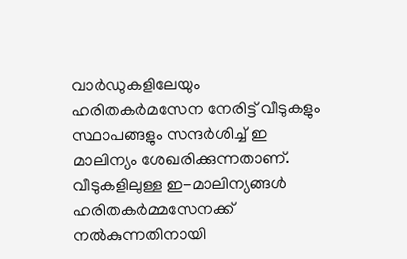വാർഡുകളിലേയും ഹരിതകർമസേന നേരിട്ട് വീടുകളും സ്ഥാപങ്ങളും സന്ദർശിച്ച് ഇ മാലിന്യം ശേഖരിക്കുന്നതാണ്. വീടുകളിലുള്ള ഇ-മാലിന്യങ്ങൾ ഹരിതകർമ്മസേനക്ക് നൽകുന്നതിനായി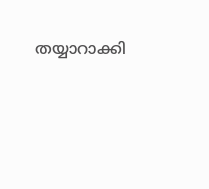തയ്യാറാക്കി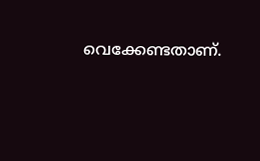വെക്കേണ്ടതാണ്.